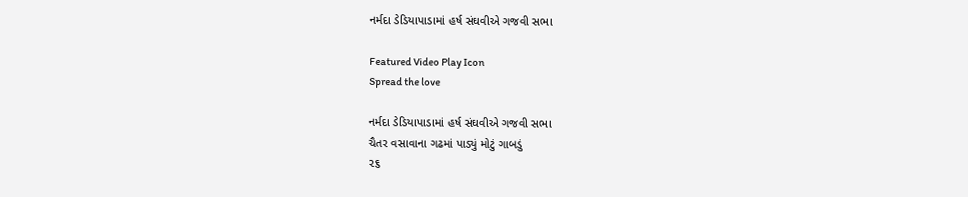નર્મદા ડેડિયાપાડામાં હર્ષ સંઘવીએ ગજવી સભા

Featured Video Play Icon
Spread the love

નર્મદા ડેડિયાપાડામાં હર્ષ સંઘવીએ ગજવી સભા
ચૈતર વસાવાના ગઢમાં પાડ્યું મોટું ગાબડું
૨૬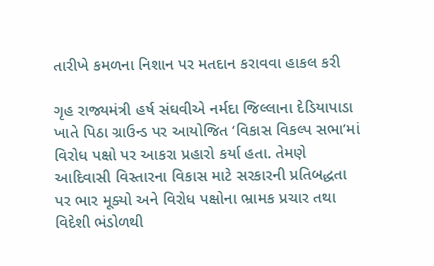તારીખે કમળના નિશાન પર મતદાન કરાવવા હાકલ કરી

ગૃહ રાજ્યમંત્રી હર્ષ સંઘવીએ નર્મદા જિલ્લાના દેડિયાપાડા ખાતે પિઠા ગ્રાઉન્ડ પર આયોજિત ‘વિકાસ વિકલ્પ સભા’માં વિરોધ પક્ષો પર આકરા પ્રહારો કર્યા હતા. તેમણે આદિવાસી વિસ્તારના વિકાસ માટે સરકારની પ્રતિબદ્ધતા પર ભાર મૂક્યો અને વિરોધ પક્ષોના ભ્રામક પ્રચાર તથા વિદેશી ભંડોળથી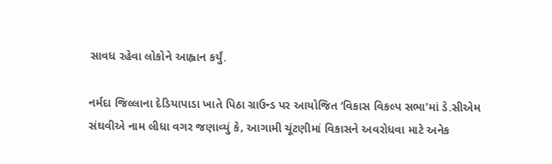સાવધ રહેવા લોકોને આહ્વાન કર્યું.

નર્મદા જિલ્લાના દેડિયાપાડા ખાતે પિઠા ગ્રાઉન્ડ પર આયોજિત ‘વિકાસ વિકલ્પ સભા’માં ડે.સીએમ સંઘવીએ નામ લીધા વગર જણાવ્યું કે, આગામી ચૂંટણીમાં વિકાસને અવરોધવા માટે અનેક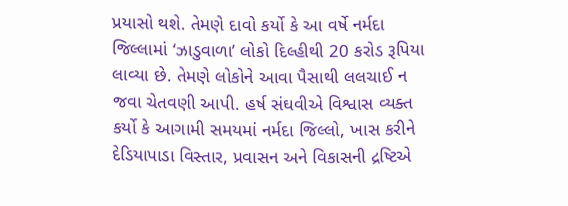પ્રયાસો થશે. તેમણે દાવો કર્યો કે આ વર્ષે નર્મદા જિલ્લામાં ‘ઝાડુવાળા’ લોકો દિલ્હીથી 20 કરોડ રૂપિયા લાવ્યા છે. તેમણે લોકોને આવા પૈસાથી લલચાઈ ન જવા ચેતવણી આપી. હર્ષ સંઘવીએ વિશ્વાસ વ્યક્ત કર્યો કે આગામી સમયમાં નર્મદા જિલ્લો, ખાસ કરીને દેડિયાપાડા વિસ્તાર, પ્રવાસન અને વિકાસની દ્રષ્ટિએ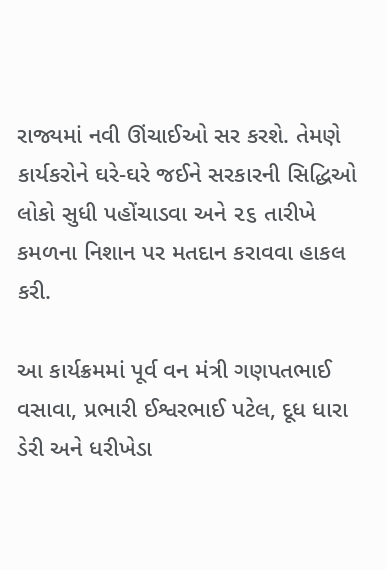રાજ્યમાં નવી ઊંચાઈઓ સર કરશે. તેમણે કાર્યકરોને ઘરે-ઘરે જઈને સરકારની સિદ્ધિઓ લોકો સુધી પહોંચાડવા અને ૨૬ તારીખે કમળના નિશાન પર મતદાન કરાવવા હાકલ કરી.

આ કાર્યક્રમમાં પૂર્વ વન મંત્રી ગણપતભાઈ વસાવા, પ્રભારી ઈશ્વરભાઈ પટેલ, દૂધ ધારા ડેરી અને ધરીખેડા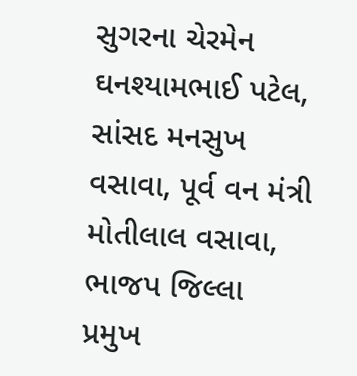સુગરના ચેરમેન ઘનશ્યામભાઈ પટેલ, સાંસદ મનસુખ વસાવા, પૂર્વ વન મંત્રી મોતીલાલ વસાવા, ભાજપ જિલ્લા પ્રમુખ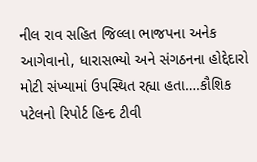નીલ રાવ સહિત જિલ્લા ભાજપના અનેક આગેવાનો, ધારાસભ્યો અને સંગઠનના હોદ્દેદારો મોટી સંખ્યામાં ઉપસ્થિત રહ્યા હતા….કૌશિક પટેલનો રિપોર્ટ હિન્દ ટીવી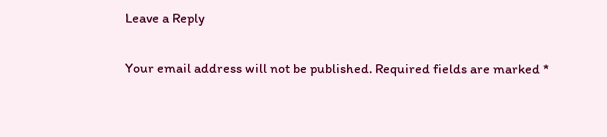Leave a Reply

Your email address will not be published. Required fields are marked *